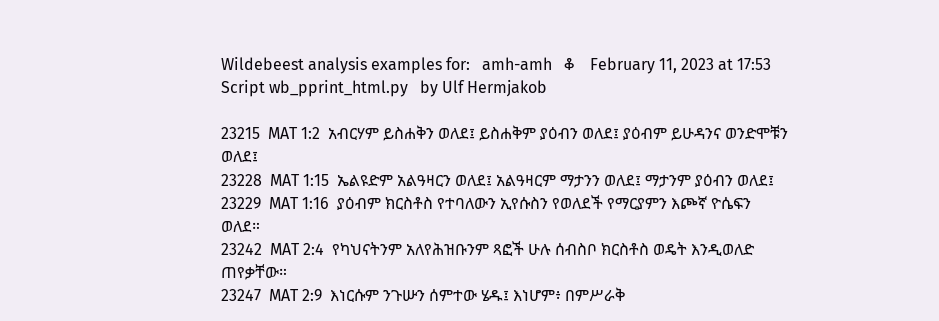Wildebeest analysis examples for:   amh-amh   ቆ    February 11, 2023 at 17:53    Script wb_pprint_html.py   by Ulf Hermjakob

23215  MAT 1:2  አብርሃም ይስሐቅን ወለደ፤ ይስሐቅም ያዕብን ወለደ፤ ያዕብም ይሁዳንና ወንድሞቹን ወለደ፤
23228  MAT 1:15  ኤልዩድም አልዓዛርን ወለደ፤ አልዓዛርም ማታንን ወለደ፤ ማታንም ያዕብን ወለደ፤
23229  MAT 1:16  ያዕብም ክርስቶስ የተባለውን ኢየሱስን የወለደች የማርያምን እጮኛ ዮሴፍን ወለደ።
23242  MAT 2:4  የካህናትንም አለየሕዝቡንም ጻፎች ሁሉ ሰብስቦ ክርስቶስ ወዴት እንዲወለድ ጠየቃቸው።
23247  MAT 2:9  እነርሱም ንጉሡን ሰምተው ሄዱ፤ እነሆም፥ በምሥራቅ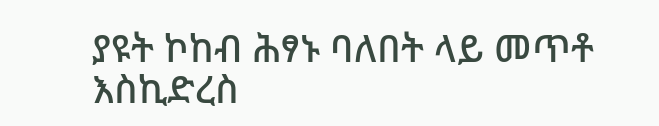ያዩት ኮከብ ሕፃኑ ባለበት ላይ መጥቶ እስኪድረስ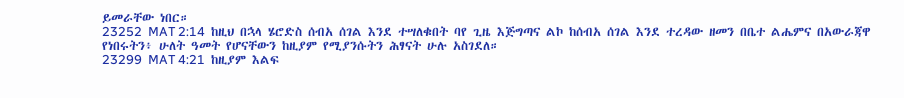ይመራቸው ነበር።
23252  MAT 2:14  ከዚህ በኋላ ሄሮድስ ሰብአ ሰገል እንደ ተሣለቁበት ባየ ጊዜ እጅግጣና ልኮ ከሰብአ ሰገል እንደ ተረዳው ዘመን በቤተ ልሔምና በአውራጃዋ የነበሩትን፥ ሁለት ዓመት የሆናቸውን ከዚያም የሚያንሱትን ሕፃናት ሁሉ አስገደለ።
23299  MAT 4:21  ከዚያም እልፍ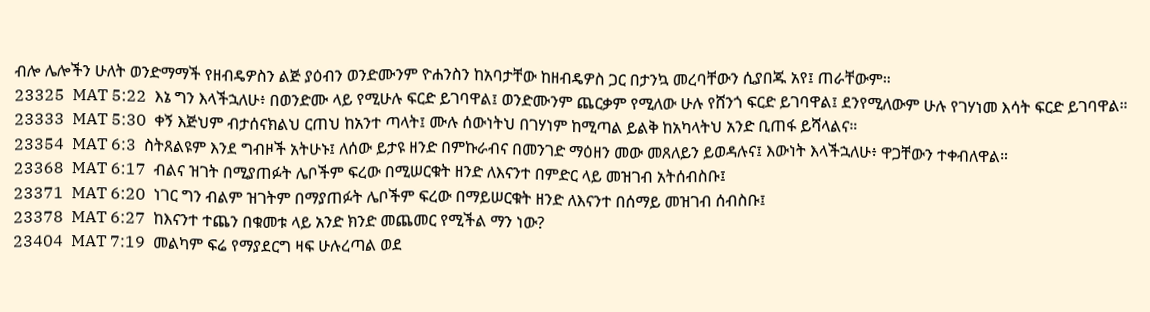ብሎ ሌሎችን ሁለት ወንድማማች የዘብዴዎስን ልጅ ያዕብን ወንድሙንም ዮሐንስን ከአባታቸው ከዘብዴዎስ ጋር በታንኳ መረባቸውን ሲያበጁ አየ፤ ጠራቸውም።
23325  MAT 5:22  እኔ ግን እላችኋለሁ፥ በወንድሙ ላይ የሚሁሉ ፍርድ ይገባዋል፤ ወንድሙንም ጨርቃም የሚለው ሁሉ የሸንጎ ፍርድ ይገባዋል፤ ደንየሚለውም ሁሉ የገሃነመ እሳት ፍርድ ይገባዋል።
23333  MAT 5:30  ቀኝ እጅህም ብታሰናክልህ ርጠህ ከአንተ ጣላት፤ ሙሉ ሰውነትህ በገሃነም ከሚጣል ይልቅ ከአካላትህ አንድ ቢጠፋ ይሻላልና።
23354  MAT 6:3  ስትጸልዩም እንደ ግብዞች አትሁኑ፤ ለሰው ይታዩ ዘንድ በምኩራብና በመንገድ ማዕዘን መው መጸለይን ይወዳሉና፤ እውነት እላችኋለሁ፥ ዋጋቸውን ተቀብለዋል።
23368  MAT 6:17  ብልና ዝገት በሚያጠፉት ሌቦችም ፍረው በሚሠርቁት ዘንድ ለእናንተ በምድር ላይ መዝገብ አትሰብስቡ፤
23371  MAT 6:20  ነገር ግን ብልም ዝገትም በማያጠፉት ሌቦችም ፍረው በማይሠርቁት ዘንድ ለእናንተ በሰማይ መዝገብ ሰብስቡ፤
23378  MAT 6:27  ከእናንተ ተጨን በቁመቱ ላይ አንድ ክንድ መጨመር የሚችል ማን ነው?
23404  MAT 7:19  መልካም ፍሬ የማያደርግ ዛፍ ሁሉረጣል ወደ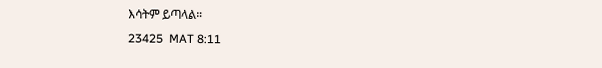እሳትም ይጣላል።
23425  MAT 8:11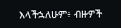እላችኋለሁም፥ ብዙዎች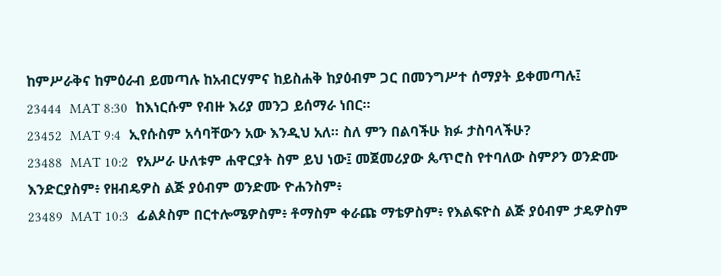ከምሥራቅና ከምዕራብ ይመጣሉ ከአብርሃምና ከይስሐቅ ከያዕብም ጋር በመንግሥተ ሰማያት ይቀመጣሉ፤
23444  MAT 8:30  ከእነርሱም የብዙ እሪያ መንጋ ይሰማራ ነበር።
23452  MAT 9:4  ኢየሱስም አሳባቸውን አው እንዲህ አለ። ስለ ምን በልባችሁ ክፉ ታስባላችሁ?
23488  MAT 10:2  የአሥራ ሁለቱም ሐዋርያት ስም ይህ ነው፤ መጀመሪያው ጴጥሮስ የተባለው ስምዖን ወንድሙ እንድርያስም፥ የዘብዴዎስ ልጅ ያዕብም ወንድሙ ዮሐንስም፥
23489  MAT 10:3  ፊልጶስም በርተሎሜዎስም፥ ቶማስም ቀራጩ ማቴዎስም፥ የእልፍዮስ ልጅ ያዕብም ታዴዎስም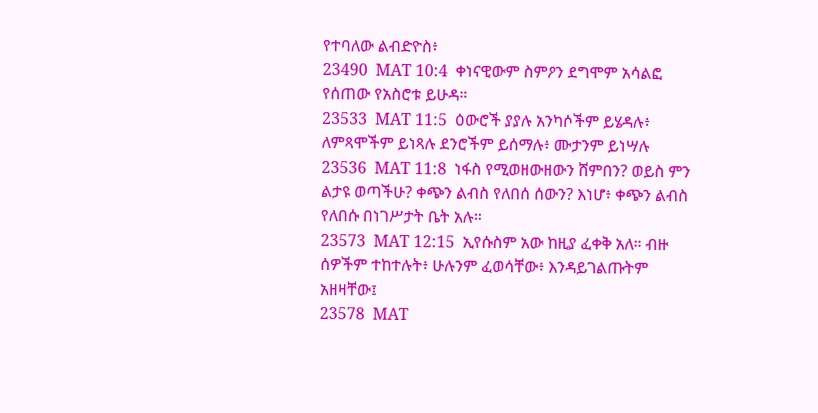የተባለው ልብድዮስ፥
23490  MAT 10:4  ቀነናዊውም ስምዖን ደግሞም አሳልፎ የሰጠው የአስሮቱ ይሁዳ።
23533  MAT 11:5  ዕውሮች ያያሉ አንካሶችም ይሄዳሉ፥ ለምጻሞችም ይነጻሉ ደንሮችም ይሰማሉ፥ ሙታንም ይነሣሉ
23536  MAT 11:8  ነፋስ የሚወዘውዘውን ሸምበን? ወይስ ምን ልታዩ ወጣችሁ? ቀጭን ልብስ የለበሰ ሰውን? እነሆ፥ ቀጭን ልብስ የለበሱ በነገሥታት ቤት አሉ።
23573  MAT 12:15  ኢየሱስም አው ከዚያ ፈቀቅ አለ። ብዙ ሰዎችም ተከተሉት፥ ሁሉንም ፈወሳቸው፥ እንዳይገልጡትም አዘዛቸው፤
23578  MAT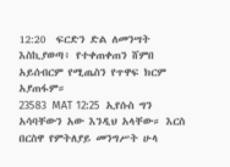12:20  ፍርድን ድል ለመንሣት እስኪያወጣ፥ የተቀጠቀጠን ሸምበ አይሰብርም የሚጤስን የጥዋፍ ክርም አያጠፋም።
23583  MAT 12:25  ኢየሱስ ግን አሳባቸውን አው እንዲህ አላቸው። እርስ በርስዋ የምትለያይ መንግሥት ሁላ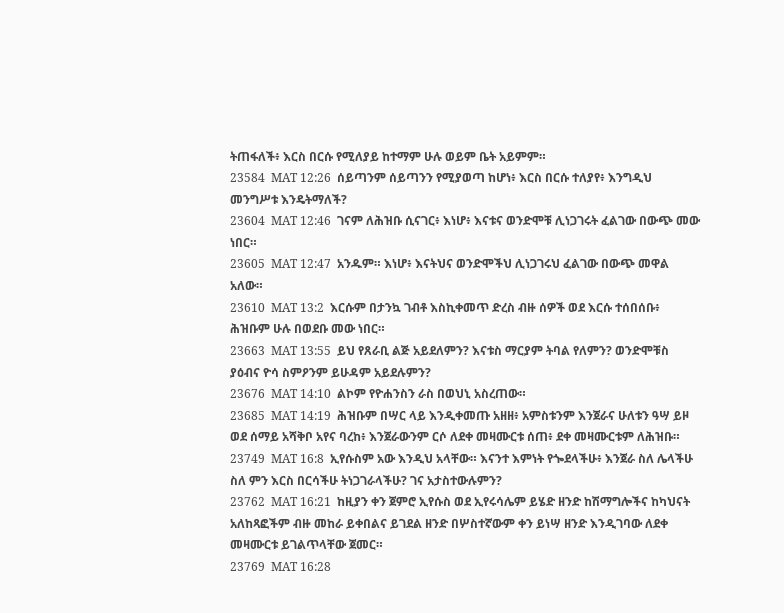ትጠፋለች፥ እርስ በርሱ የሚለያይ ከተማም ሁሉ ወይም ቤት አይምም።
23584  MAT 12:26  ሰይጣንም ሰይጣንን የሚያወጣ ከሆነ፥ እርስ በርሱ ተለያየ፥ እንግዲህ መንግሥቱ እንዴትማለች?
23604  MAT 12:46  ገናም ለሕዝቡ ሲናገር፥ እነሆ፥ እናቱና ወንድሞቹ ሊነጋገሩት ፈልገው በውጭ መው ነበር።
23605  MAT 12:47  አንዱም። እነሆ፥ እናትህና ወንድሞችህ ሊነጋገሩህ ፈልገው በውጭ መዋል አለው።
23610  MAT 13:2  እርሱም በታንኳ ገብቶ እስኪቀመጥ ድረስ ብዙ ሰዎች ወደ እርሱ ተሰበሰቡ፥ ሕዝቡም ሁሉ በወደቡ መው ነበር።
23663  MAT 13:55  ይህ የጸራቢ ልጅ አይደለምን? እናቱስ ማርያም ትባል የለምን? ወንድሞቹስ ያዕብና ዮሳ ስምዖንም ይሁዳም አይደሉምን?
23676  MAT 14:10  ልኮም የዮሐንስን ራስ በወህኒ አስረጠው።
23685  MAT 14:19  ሕዝቡም በሣር ላይ እንዲቀመጡ አዘዘ፥ አምስቱንም እንጀራና ሁለቱን ዓሣ ይዞ ወደ ሰማይ አሻቅቦ አየና ባረከ፥ እንጀራውንም ርሶ ለደቀ መዛሙርቱ ሰጠ፥ ደቀ መዛሙርቱም ለሕዝቡ።
23749  MAT 16:8  ኢየሱስም አው እንዲህ አላቸው። እናንተ እምነት የጐደላችሁ፥ እንጀራ ስለ ሌላችሁ ስለ ምን እርስ በርሳችሁ ትነጋገራላችሁ? ገና አታስተውሉምን?
23762  MAT 16:21  ከዚያን ቀን ጀምሮ ኢየሱስ ወደ ኢየሩሳሌም ይሄድ ዘንድ ከሽማግሎችና ከካህናት አለከጻፎችም ብዙ መከራ ይቀበልና ይገደል ዘንድ በሦስተኛውም ቀን ይነሣ ዘንድ እንዲገባው ለደቀ መዛሙርቱ ይገልጥላቸው ጀመር።
23769  MAT 16:28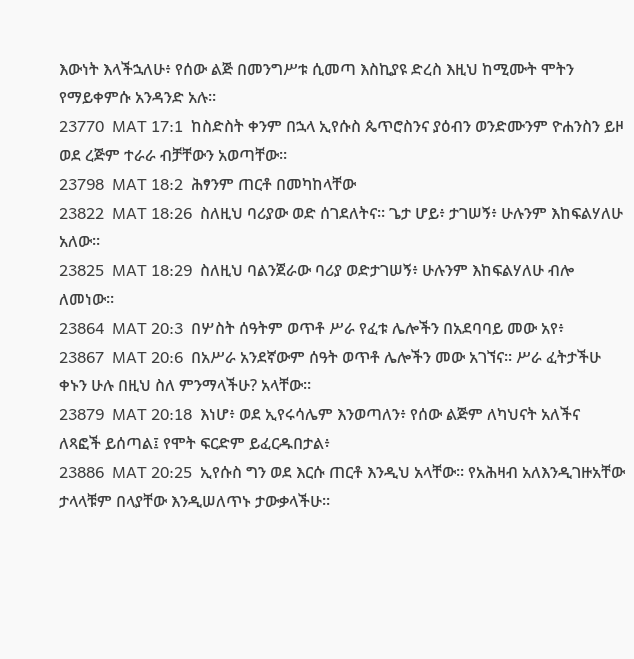እውነት እላችኋለሁ፥ የሰው ልጅ በመንግሥቱ ሲመጣ እስኪያዩ ድረስ እዚህ ከሚሙት ሞትን የማይቀምሱ አንዳንድ አሉ።
23770  MAT 17:1  ከስድስት ቀንም በኋላ ኢየሱስ ጴጥሮስንና ያዕብን ወንድሙንም ዮሐንስን ይዞ ወደ ረጅም ተራራ ብቻቸውን አወጣቸው።
23798  MAT 18:2  ሕፃንም ጠርቶ በመካከላቸው
23822  MAT 18:26  ስለዚህ ባሪያው ወድ ሰገደለትና። ጌታ ሆይ፥ ታገሠኝ፥ ሁሉንም እከፍልሃለሁ አለው።
23825  MAT 18:29  ስለዚህ ባልንጀራው ባሪያ ወድታገሠኝ፥ ሁሉንም እከፍልሃለሁ ብሎ ለመነው።
23864  MAT 20:3  በሦስት ሰዓትም ወጥቶ ሥራ የፈቱ ሌሎችን በአደባባይ መው አየ፥
23867  MAT 20:6  በአሥራ አንደኛውም ሰዓት ወጥቶ ሌሎችን መው አገኘና። ሥራ ፈትታችሁ ቀኑን ሁሉ በዚህ ስለ ምንማላችሁ? አላቸው።
23879  MAT 20:18  እነሆ፥ ወደ ኢየሩሳሌም እንወጣለን፥ የሰው ልጅም ለካህናት አለችና ለጻፎች ይሰጣል፤ የሞት ፍርድም ይፈርዱበታል፥
23886  MAT 20:25  ኢየሱስ ግን ወደ እርሱ ጠርቶ እንዲህ አላቸው። የአሕዛብ አለእንዲገዙአቸው ታላላቹም በላያቸው እንዲሠለጥኑ ታውቃላችሁ።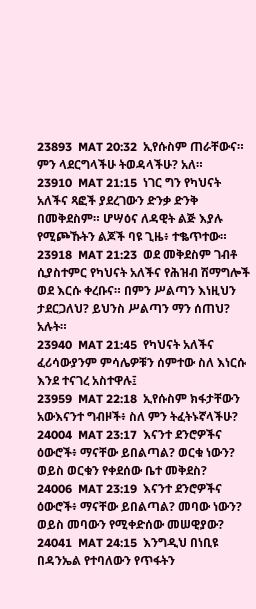23893  MAT 20:32  ኢየሱስም ጠራቸውና። ምን ላደርግላችሁ ትወዳላችሁ? አለ።
23910  MAT 21:15  ነገር ግን የካህናት አለችና ጻፎች ያደረገውን ድንቃ ድንቅ በመቅደስም። ሆሣዕና ለዳዊት ልጅ እያሉ የሚጮኹትን ልጆች ባዩ ጊዜ፥ ተቈጥተው።
23918  MAT 21:23  ወደ መቅደስም ገብቶ ሲያስተምር የካህናት አለችና የሕዝብ ሽማግሎች ወደ እርሱ ቀረቡና። በምን ሥልጣን እነዚህን ታደርጋለህ? ይህንስ ሥልጣን ማን ሰጠህ? አሉት።
23940  MAT 21:45  የካህናት አለችና ፈሪሳውያንም ምሳሌዎቹን ሰምተው ስለ እነርሱ እንደ ተናገረ አስተዋሉ፤
23959  MAT 22:18  ኢየሱስም ክፋታቸውን አውእናንተ ግብዞች፥ ስለ ምን ትፈትኑኛላችሁ?
24004  MAT 23:17  እናንተ ደንሮዎችና ዕውሮች፥ ማናቸው ይበልጣል? ወርቁ ነውን? ወይስ ወርቁን የቀደሰው ቤተ መቅደስ?
24006  MAT 23:19  እናንተ ደንሮዎችና ዕውሮች፥ ማናቸው ይበልጣል? መባው ነውን? ወይስ መባውን የሚቀድሰው መሠዊያው?
24041  MAT 24:15  እንግዲህ በነቢዩ በዳንኤል የተባለውን የጥፋትን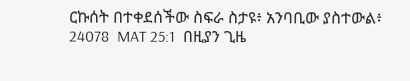ርኩሰት በተቀደሰችው ስፍራ ስታዩ፥ አንባቢው ያስተውል፥
24078  MAT 25:1  በዚያን ጊዜ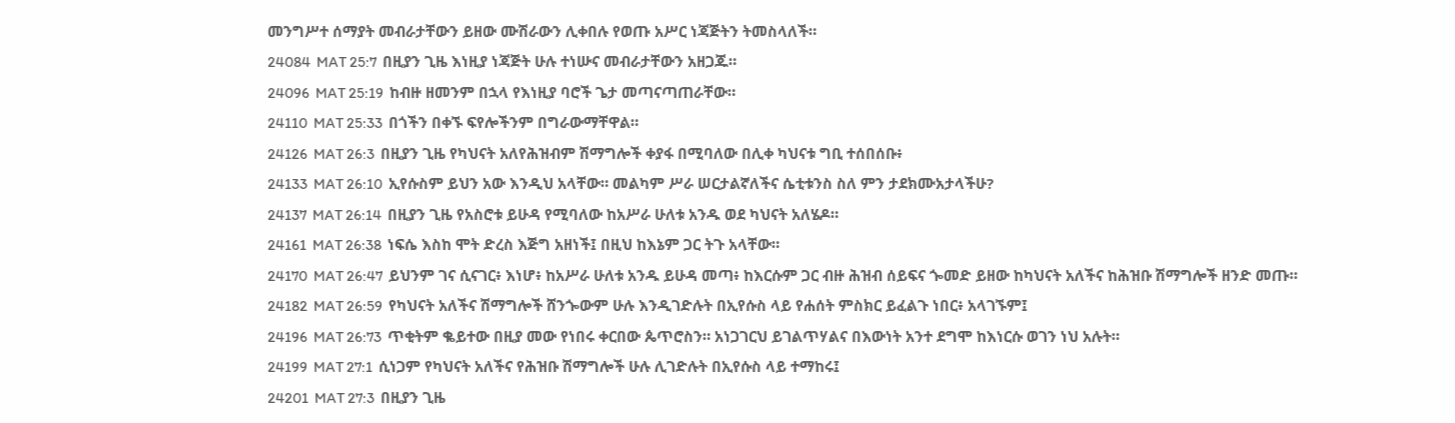መንግሥተ ሰማያት መብራታቸውን ይዘው ሙሽራውን ሊቀበሉ የወጡ አሥር ነጃጅትን ትመስላለች።
24084  MAT 25:7  በዚያን ጊዜ እነዚያ ነጃጅት ሁሉ ተነሡና መብራታቸውን አዘጋጁ።
24096  MAT 25:19  ከብዙ ዘመንም በኋላ የእነዚያ ባሮች ጌታ መጣናጣጠራቸው።
24110  MAT 25:33  በጎችን በቀኙ ፍየሎችንም በግራውማቸዋል።
24126  MAT 26:3  በዚያን ጊዜ የካህናት አለየሕዝብም ሽማግሎች ቀያፋ በሚባለው በሊቀ ካህናቱ ግቢ ተሰበሰቡ፥
24133  MAT 26:10  ኢየሱስም ይህን አው እንዲህ አላቸው። መልካም ሥራ ሠርታልኛለችና ሴቲቱንስ ስለ ምን ታደክሙአታላችሁ?
24137  MAT 26:14  በዚያን ጊዜ የአስሮቱ ይሁዳ የሚባለው ከአሥራ ሁለቱ አንዱ ወደ ካህናት አለሄዶ።
24161  MAT 26:38  ነፍሴ እስከ ሞት ድረስ እጅግ አዘነች፤ በዚህ ከእኔም ጋር ትጉ አላቸው።
24170  MAT 26:47  ይህንም ገና ሲናገር፥ እነሆ፥ ከአሥራ ሁለቱ አንዱ ይሁዳ መጣ፥ ከእርሱም ጋር ብዙ ሕዝብ ሰይፍና ጐመድ ይዘው ከካህናት አለችና ከሕዝቡ ሽማግሎች ዘንድ መጡ።
24182  MAT 26:59  የካህናት አለችና ሽማግሎች ሸንጐውም ሁሉ እንዲገድሉት በኢየሱስ ላይ የሐሰት ምስክር ይፈልጉ ነበር፥ አላገኙም፤
24196  MAT 26:73  ጥቂትም ቈይተው በዚያ መው የነበሩ ቀርበው ጴጥሮስን። አነጋገርህ ይገልጥሃልና በእውነት አንተ ደግሞ ከእነርሱ ወገን ነህ አሉት።
24199  MAT 27:1  ሲነጋም የካህናት አለችና የሕዝቡ ሽማግሎች ሁሉ ሊገድሉት በኢየሱስ ላይ ተማከሩ፤
24201  MAT 27:3  በዚያን ጊዜ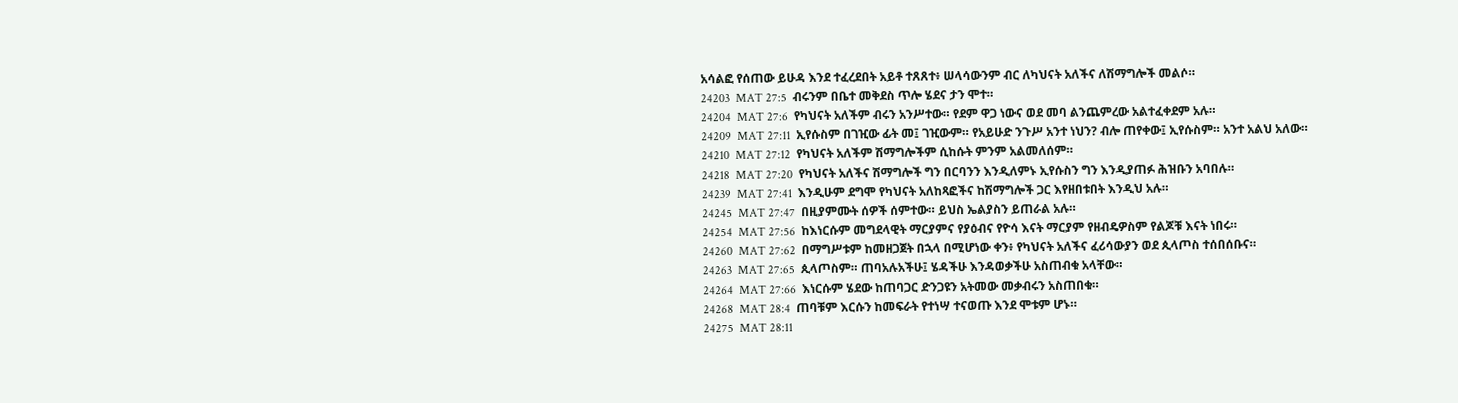አሳልፎ የሰጠው ይሁዳ እንደ ተፈረደበት አይቶ ተጸጸተ፥ ሠላሳውንም ብር ለካህናት አለችና ለሽማግሎች መልሶ።
24203  MAT 27:5  ብሩንም በቤተ መቅደስ ጥሎ ሄደና ታን ሞተ።
24204  MAT 27:6  የካህናት አለችም ብሩን አንሥተው። የደም ዋጋ ነውና ወደ መባ ልንጨምረው አልተፈቀደም አሉ።
24209  MAT 27:11  ኢየሱስም በገዢው ፊት መ፤ ገዢውም። የአይሁድ ንጉሥ አንተ ነህን? ብሎ ጠየቀው፤ ኢየሱስም። አንተ አልህ አለው።
24210  MAT 27:12  የካህናት አለችም ሽማግሎችም ሲከሱት ምንም አልመለሰም።
24218  MAT 27:20  የካህናት አለችና ሽማግሎች ግን በርባንን እንዲለምኑ ኢየሱስን ግን እንዲያጠፉ ሕዝቡን አባበሉ።
24239  MAT 27:41  እንዲሁም ደግሞ የካህናት አለከጻፎችና ከሽማግሎች ጋር እየዘበቱበት እንዲህ አሉ።
24245  MAT 27:47  በዚያምሙት ሰዎች ሰምተው። ይህስ ኤልያስን ይጠራል አሉ።
24254  MAT 27:56  ከእነርሱም መግደላዊት ማርያምና የያዕብና የዮሳ እናት ማርያም የዘብዴዎስም የልጆቹ እናት ነበሩ።
24260  MAT 27:62  በማግሥቱም ከመዘጋጀት በኋላ በሚሆነው ቀን፥ የካህናት አለችና ፈሪሳውያን ወደ ጲላጦስ ተሰበሰቡና።
24263  MAT 27:65  ጲላጦስም። ጠባአሉአችሁ፤ ሄዳችሁ እንዳወቃችሁ አስጠብቁ አላቸው።
24264  MAT 27:66  እነርሱም ሄደው ከጠባጋር ድንጋዩን አትመው መቃብሩን አስጠበቁ።
24268  MAT 28:4  ጠባቹም እርሱን ከመፍራት የተነሣ ተናወጡ እንደ ሞቱም ሆኑ።
24275  MAT 28:11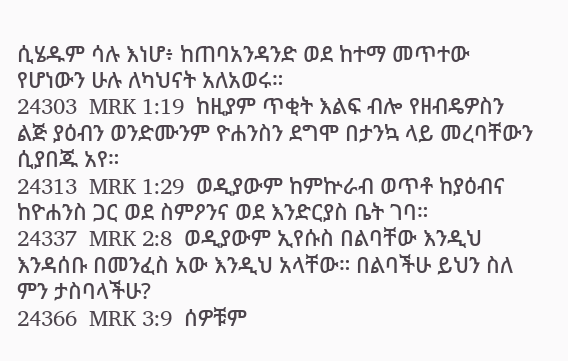ሲሄዱም ሳሉ እነሆ፥ ከጠባአንዳንድ ወደ ከተማ መጥተው የሆነውን ሁሉ ለካህናት አለአወሩ።
24303  MRK 1:19  ከዚያም ጥቂት እልፍ ብሎ የዘብዴዎስን ልጅ ያዕብን ወንድሙንም ዮሐንስን ደግሞ በታንኳ ላይ መረባቸውን ሲያበጁ አየ።
24313  MRK 1:29  ወዲያውም ከምኵራብ ወጥቶ ከያዕብና ከዮሐንስ ጋር ወደ ስምዖንና ወደ እንድርያስ ቤት ገባ።
24337  MRK 2:8  ወዲያውም ኢየሱስ በልባቸው እንዲህ እንዳሰቡ በመንፈስ አው እንዲህ አላቸው። በልባችሁ ይህን ስለ ምን ታስባላችሁ?
24366  MRK 3:9  ሰዎቹም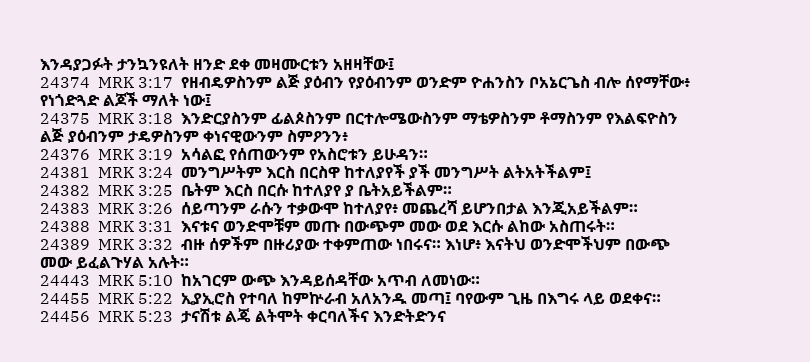እንዳያጋፉት ታንኳንዩለት ዘንድ ደቀ መዛሙርቱን አዘዛቸው፤
24374  MRK 3:17  የዘብዴዎስንም ልጅ ያዕብን የያዕብንም ወንድም ዮሐንስን ቦአኔርጌስ ብሎ ሰየማቸው፥ የነጎድጓድ ልጆች ማለት ነው፤
24375  MRK 3:18  እንድርያስንም ፊልጶስንም በርተሎሜውስንም ማቴዎስንም ቶማስንም የእልፍዮስን ልጅ ያዕብንም ታዴዎስንም ቀነናዊውንም ስምዖንን፥
24376  MRK 3:19  አሳልፎ የሰጠውንም የአስሮቱን ይሁዳን።
24381  MRK 3:24  መንግሥትም እርስ በርስዋ ከተለያየች ያች መንግሥት ልትአትችልም፤
24382  MRK 3:25  ቤትም እርስ በርሱ ከተለያየ ያ ቤትአይችልም።
24383  MRK 3:26  ሰይጣንም ራሱን ተቃውሞ ከተለያየ፥ መጨረሻ ይሆንበታል እንጂአይችልም።
24388  MRK 3:31  እናቱና ወንድሞቹም መጡ በውጭም መው ወደ እርሱ ልከው አስጠሩት።
24389  MRK 3:32  ብዙ ሰዎችም በዙሪያው ተቀምጠው ነበሩና። እነሆ፥ እናትህ ወንድሞችህም በውጭ መው ይፈልጉሃል አሉት።
24443  MRK 5:10  ከአገርም ውጭ እንዳይሰዳቸው አጥብ ለመነው።
24455  MRK 5:22  ኢያኢሮስ የተባለ ከምኵራብ አለአንዱ መጣ፤ ባየውም ጊዜ በእግሩ ላይ ወደቀና።
24456  MRK 5:23  ታናሽቱ ልጄ ልትሞት ቀርባለችና እንድትድንና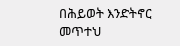በሕይወት እንድትኖር መጥተህ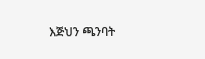እጅህን ጫንባት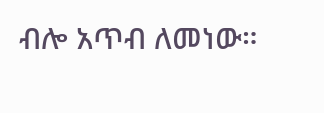ብሎ አጥብ ለመነው።